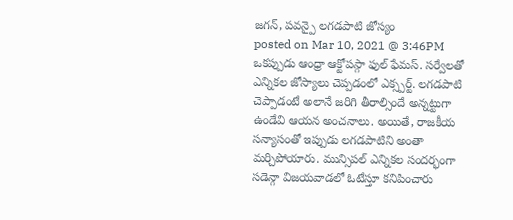జగన్, పవన్పై లగడపాటి జోస్యం
posted on Mar 10, 2021 @ 3:46PM
ఒకప్పుడు ఆంధ్రా ఆక్టోపస్గా ఫుల్ ఫేమస్. సర్వేలతో ఎన్నికల జోస్యాలు చెప్పడంలో ఎక్స్పర్ట్. లగడపాటి చెప్పాడంటే అలానే జరిగి తీరాల్సిందే అన్నట్టుగా ఉండేవి ఆయన అంచనాలు. అయితే, రాజకీయ సన్యాసంతో ఇప్పుడు లగడపాటిని అంతా మర్చిపోయారు. మున్సిపల్ ఎన్నికల సందర్భంగా సడెన్గా విజయవాడలో ఓటేస్తూ కనిపించారు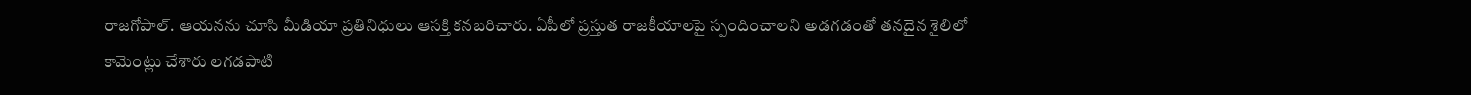రాజగోపాల్. ఆయనను చూసి మీడియా ప్రతినిధులు ఆసక్తి కనబరిచారు. ఏపీలో ప్రస్తుత రాజకీయాలపై స్పందించాలని అడగడంతో తనదైన శైలిలో కామెంట్లు చేశారు లగడపాటి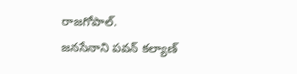రాజగోపాల్.
జనసేనాని పవన్ కల్యాణ్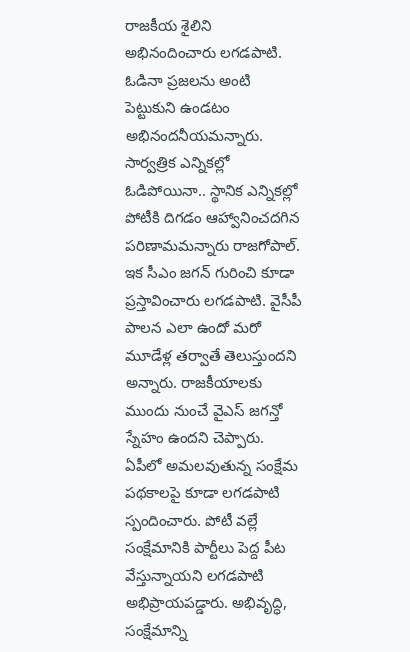రాజకీయ శైలిని అభినందించారు లగడపాటి. ఓడినా ప్రజలను అంటి పెట్టుకుని ఉండటం అభినందనీయమన్నారు. సార్వత్రిక ఎన్నికల్లో ఓడిపోయినా.. స్థానిక ఎన్నికల్లో పోటీకి దిగడం ఆహ్వానించదగిన పరిణామమన్నారు రాజగోపాల్.
ఇక సీఎం జగన్ గురించి కూడా ప్రస్తావించారు లగడపాటి. వైసీపీ పాలన ఎలా ఉందో మరో మూడేళ్ల తర్వాతే తెలుస్తుందని అన్నారు. రాజకీయాలకు ముందు నుంచే వైఎస్ జగన్తో స్నేహం ఉందని చెప్పారు. ఏపీలో అమలవుతున్న సంక్షేమ పథకాలపై కూడా లగడపాటి స్పందించారు. పోటీ వల్లే సంక్షేమానికి పార్టీలు పెద్ద పీట వేస్తున్నాయని లగడపాటి అభిప్రాయపడ్డారు. అభివృద్ధి, సంక్షేమాన్ని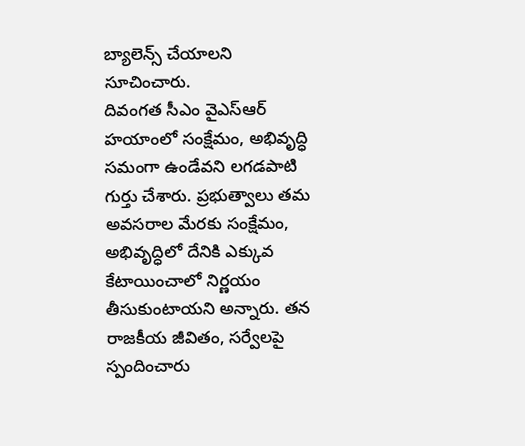బ్యాలెన్స్ చేయాలని సూచించారు.
దివంగత సీఎం వైఎస్ఆర్ హయాంలో సంక్షేమం, అభివృద్ధి సమంగా ఉండేవని లగడపాటి గుర్తు చేశారు. ప్రభుత్వాలు తమ అవసరాల మేరకు సంక్షేమం, అభివృద్ధిలో దేనికి ఎక్కువ కేటాయించాలో నిర్ణయం తీసుకుంటాయని అన్నారు. తన రాజకీయ జీవితం, సర్వేలపై స్పందించారు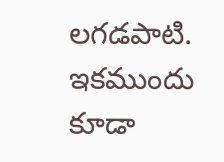లగడపాటి. ఇకముందు కూడా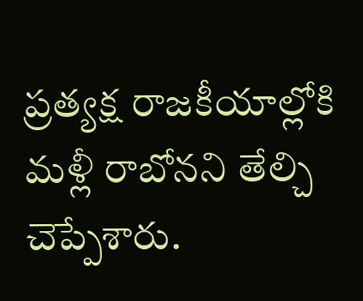ప్రత్యక్ష రాజకీయాల్లోకి మళ్లీ రాబోనని తేల్చి చెప్పేశారు.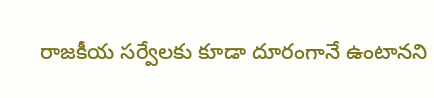రాజకీయ సర్వేలకు కూడా దూరంగానే ఉంటానని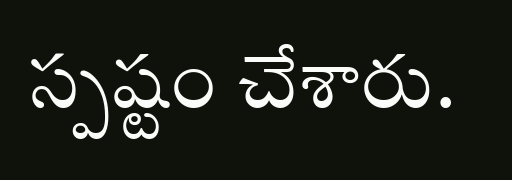స్పష్టం చేశారు.